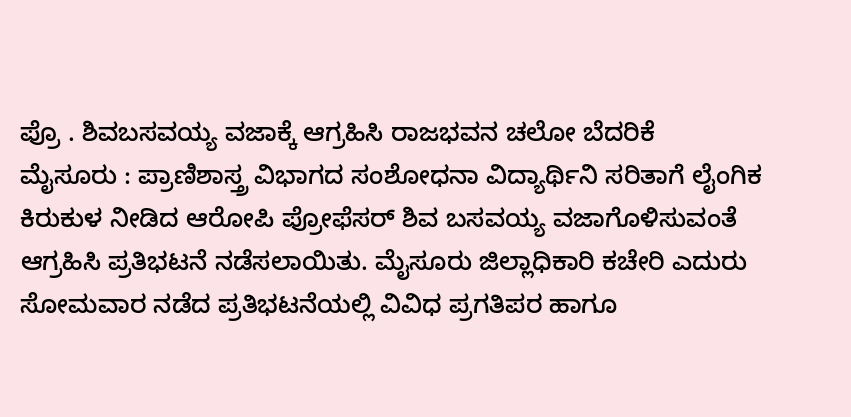ಪ್ರೊ . ಶಿವಬಸವಯ್ಯ ವಜಾಕ್ಕೆ ಆಗ್ರಹಿಸಿ ರಾಜಭವನ ಚಲೋ ಬೆದರಿಕೆ
ಮೈಸೂರು : ಪ್ರಾಣಿಶಾಸ್ತ್ರ ವಿಭಾಗದ ಸಂಶೋಧನಾ ವಿದ್ಯಾರ್ಥಿನಿ ಸರಿತಾಗೆ ಲೈಂಗಿಕ ಕಿರುಕುಳ ನೀಡಿದ ಆರೋಪಿ ಪ್ರೋಫೆಸರ್ ಶಿವ ಬಸವಯ್ಯ ವಜಾಗೊಳಿಸುವಂತೆ ಆಗ್ರಹಿಸಿ ಪ್ರತಿಭಟನೆ ನಡೆಸಲಾಯಿತು. ಮೈಸೂರು ಜಿಲ್ಲಾಧಿಕಾರಿ ಕಚೇರಿ ಎದುರು ಸೋಮವಾರ ನಡೆದ ಪ್ರತಿಭಟನೆಯಲ್ಲಿ ವಿವಿಧ ಪ್ರಗತಿಪರ ಹಾಗೂ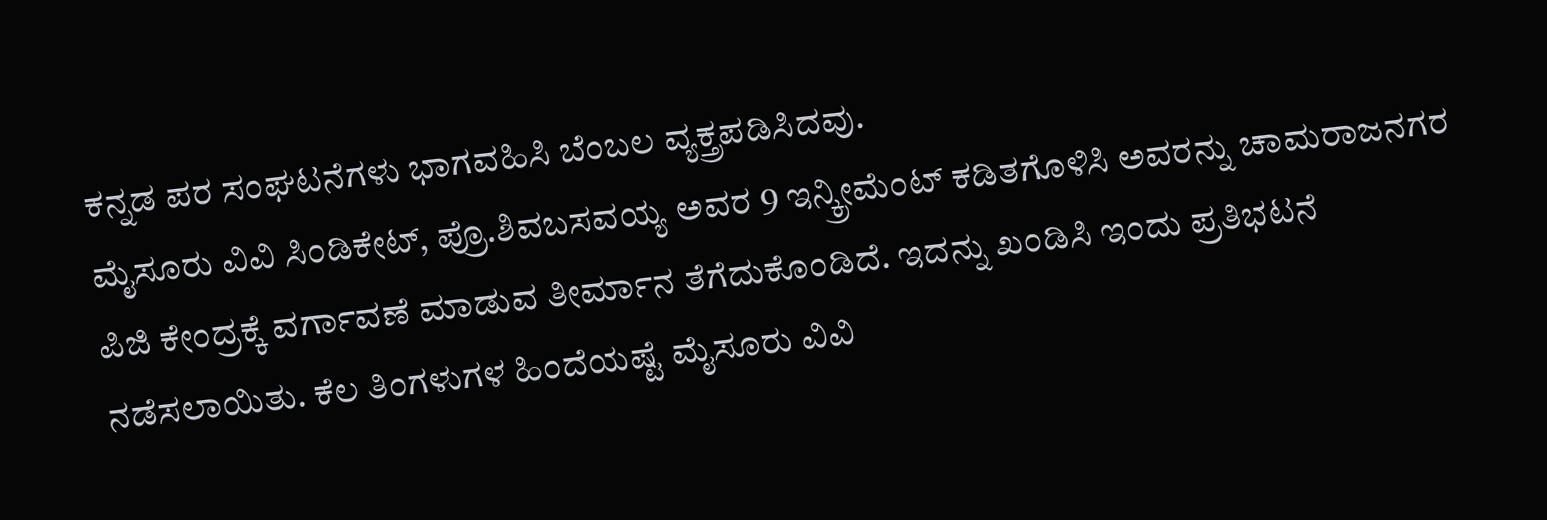ಕನ್ನಡ ಪರ ಸಂಘಟನೆಗಳು ಭಾಗವಹಿಸಿ ಬೆಂಬಲ ವ್ಯಕ್ತ್ರಪಡಿಸಿದವು.
ಮೈಸೂರು ವಿವಿ ಸಿಂಡಿಕೇಟ್, ಪ್ರೊ.ಶಿವಬಸವಯ್ಯ ಅವರ 9 ಇನ್ಕ್ರೀಮೆಂಟ್ ಕಡಿತಗೊಳಿಸಿ ಅವರನ್ನು ಚಾಮರಾಜನಗರ ಪಿಜಿ ಕೇಂದ್ರಕ್ಕೆ ವರ್ಗಾವಣೆ ಮಾಡುವ ತೀರ್ಮಾನ ತೆಗೆದುಕೊಂಡಿದೆ. ಇದನ್ನು ಖಂಡಿಸಿ ಇಂದು ಪ್ರತಿಭಟನೆ ನಡೆಸಲಾಯಿತು. ಕೆಲ ತಿಂಗಳುಗಳ ಹಿಂದೆಯಷ್ಟೆ ಮೈಸೂರು ವಿವಿ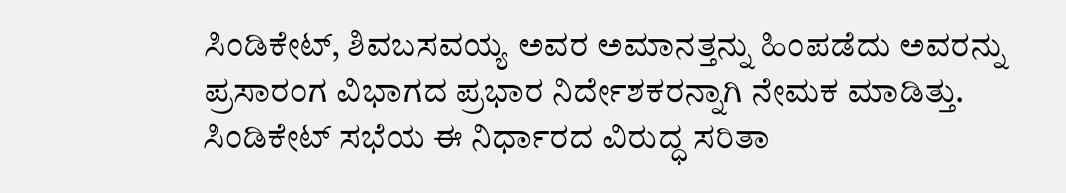ಸಿಂಡಿಕೇಟ್, ಶಿವಬಸವಯ್ಯ ಅವರ ಅಮಾನತ್ತನ್ನು ಹಿಂಪಡೆದು ಅವರನ್ನು ಪ್ರಸಾರಂಗ ವಿಭಾಗದ ಪ್ರಭಾರ ನಿರ್ದೇಶಕರನ್ನಾಗಿ ನೇಮಕ ಮಾಡಿತ್ತು. ಸಿಂಡಿಕೇಟ್ ಸಭೆಯ ಈ ನಿರ್ಧಾರದ ವಿರುದ್ಧ ಸರಿತಾ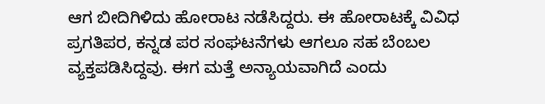ಆಗ ಬೀದಿಗಿಳಿದು ಹೋರಾಟ ನಡೆಸಿದ್ದರು. ಈ ಹೋರಾಟಕ್ಕೆ ವಿವಿಧ ಪ್ರಗತಿಪರ, ಕನ್ನಡ ಪರ ಸಂಘಟನೆಗಳು ಆಗಲೂ ಸಹ ಬೆಂಬಲ ವ್ಯಕ್ತಪಡಿಸಿದ್ದವು. ಈಗ ಮತ್ತೆ ಅನ್ಯಾಯವಾಗಿದೆ ಎಂದು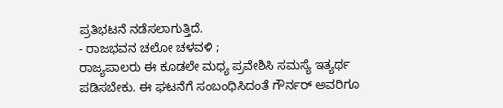ಪ್ರತಿಭಟನೆ ನಡೆಸಲಾಗುತ್ತಿದೆ.
- ರಾಜಭವನ ಚಲೋ ಚಳವಳಿ ;
ರಾಜ್ಯಪಾಲರು ಈ ಕೂಡಲೇ ಮಧ್ಯ ಪ್ರವೇಶಿಸಿ ಸಮಸ್ಯೆ ಇತ್ಯರ್ಥ ಪಡಿಸಬೇಕು. ಈ ಘಟನೆಗೆ ಸಂಬಂಧಿಸಿದಂತೆ ಗೌರ್ನರ್ ಅವರಿಗೂ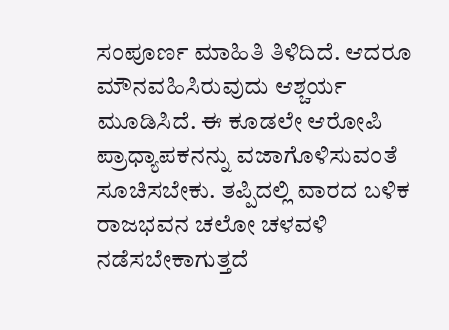ಸಂಪೂರ್ಣ ಮಾಹಿತಿ ತಿಳಿದಿದೆ. ಆದರೂ ಮೌನವಹಿಸಿರುವುದು ಆಶ್ಚರ್ಯ ಮೂಡಿಸಿದೆ. ಈ ಕೂಡಲೇ ಆರೋಪಿ ಪ್ರಾಧ್ಯಾಪಕನನ್ನು ವಜಾಗೊಳಿಸುವಂತೆ ಸೂಚಿಸಬೇಕು. ತಪ್ಪಿದಲ್ಲಿ ವಾರದ ಬಳಿಕ ರಾಜಭವನ ಚಲೋ ಚಳವಳಿ ನಡೆಸಬೇಕಾಗುತ್ತದೆ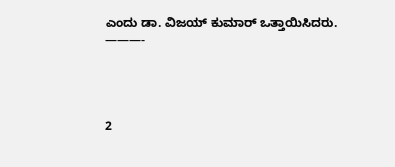ಎಂದು ಡಾ. ವಿಜಯ್ ಕುಮಾರ್ ಒತ್ತಾಯಿಸಿದರು.
———-




2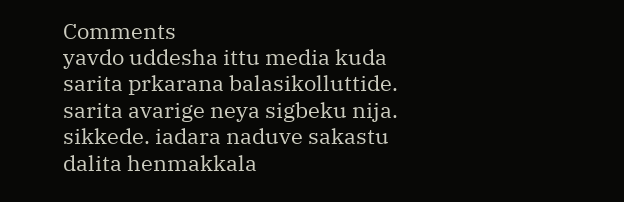Comments
yavdo uddesha ittu media kuda sarita prkarana balasikolluttide.
sarita avarige neya sigbeku nija. sikkede. iadara naduve sakastu dalita henmakkala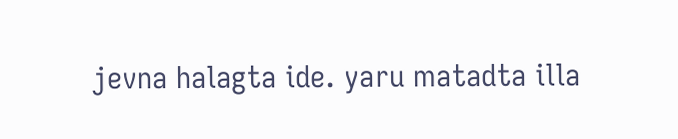jevna halagta ide. yaru matadta illa